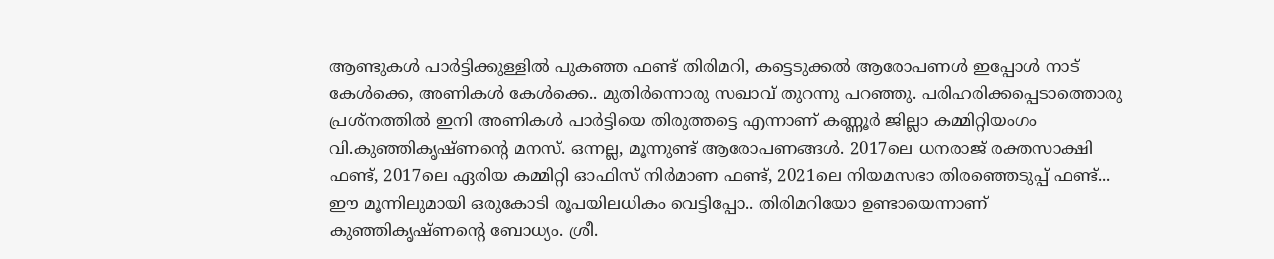ആണ്ടുകള്‍ പാര്‍ട്ടിക്കുള്ളില്‍ പുകഞ്ഞ ഫണ്ട് തിരിമറി, കട്ടെടുക്കല്‍ ആരോപണള്‍ ഇപ്പോള്‍ നാട് കേള്‍ക്കെ, അണികള്‍ കേള്‍ക്കെ.. മുതിര്‍ന്നൊരു സഖാവ് തുറന്നു പറഞ്ഞു. പരിഹരിക്കപ്പെടാത്തൊരു പ്രശ്നത്തില്‍ ഇനി അണികള്‍ പാര്‍ട്ടിയെ തിരുത്തട്ടെ എന്നാണ് കണ്ണൂര്‍ ജില്ലാ കമ്മിറ്റിയംഗം വി.കുഞ്ഞികൃഷ്ണന്‍റെ മനസ്. ഒന്നല്ല, മൂന്നുണ്ട് ആരോപണങ്ങള്‍. 2017ലെ ധനരാജ് രക്തസാക്ഷി ഫണ്ട്, 2017ലെ ഏരിയ കമ്മിറ്റി ഓഫിസ് നിര്‍മാണ ഫണ്ട്, 2021ലെ നിയമസഭാ തിരഞ്ഞെടുപ്പ് ഫണ്ട്... ഈ മൂന്നിലുമായി ഒരുകോടി രൂപയിലധികം വെട്ടിപ്പോ.. തിരിമറിയോ ഉണ്ടായെന്നാണ് കുഞ്ഞികൃഷ്ണന്‍റെ ബോധ്യം. ശ്രീ.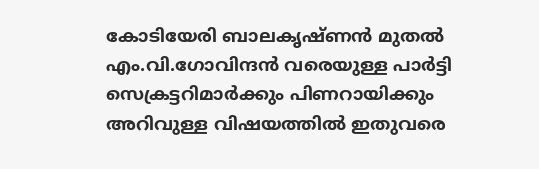കോടിയേരി ബാലകൃഷ്ണന്‍ മുതല്‍ എം.വി.ഗോവിന്ദന്‍ വരെയുള്ള പാര്‍ട്ടി സെക്രട്ടറിമാര്‍ക്കും പിണറായിക്കും അറിവുള്ള വിഷയത്തില്‍ ഇതുവരെ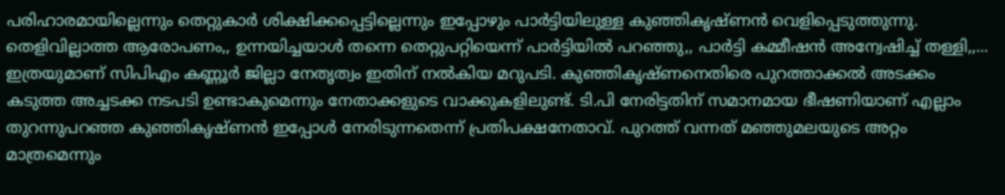പരിഹാരമായില്ലെന്നും തെറ്റുകാര്‍ ശിക്ഷിക്കപ്പെട്ടില്ലെന്നും ഇപ്പോഴും പാര്‍ട്ടിയിലുള്ള കുഞ്ഞികൃഷ്ണന്‍ വെളിപ്പെടുത്തുന്നു. തെളിവില്ലാത്ത ആരോപണം,, ഉന്നയിച്ചയാള്‍ തന്നെ തെറ്റുപറ്റിയെന്ന് പാര്‍ട്ടിയില്‍ പറ‍ഞ്ഞു,, പാര്‍ട്ടി കമ്മീഷന്‍ അന്വേഷിച്ച് തള്ളി,,... ഇത്രയുമാണ് സിപിഎം കണ്ണൂര്‍ ജില്ലാ നേതൃത്വം ഇതിന് നല്‍കിയ മറുപടി. കുഞ്ഞികൃഷ്ണനെതിരെ പുറത്താക്കല്‍ അടക്കം കടുത്ത അച്ചടക്ക നടപടി ഉണ്ടാകുമെന്നും നേതാക്കളുടെ വാക്കുകളിലുണ്ട്. ടി.പി നേരിട്ടതിന് സമാനമായ ഭീഷണിയാണ് എല്ലാം തുറന്നുപറഞ്ഞ കുഞ്ഞികൃഷ്ണന്‍ ഇപ്പോള്‍ നേരിടുന്നതെന്ന് പ്രതിപക്ഷനേതാവ്. പുറത്ത് വന്നത് മഞ്ഞുമലയുടെ അറ്റം മാത്രമെന്നും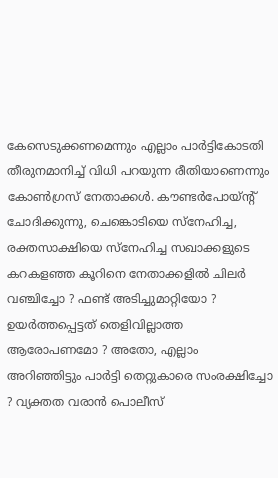കേസെടുക്കണമെന്നും എല്ലാം പാര്‍ട്ടികോടതി തീരുനമാനിച്ച് വിധി പറയുന്ന രീതിയാണെന്നും കോണ്‍ഗ്രസ് നേതാക്കള്‍. കൗണ്ടര്‍പോയ്ന്‍റ് ചോദിക്കുന്നു, ചെങ്കൊടിയെ സ്നേഹിച്ച, രക്തസാക്ഷിയെ സ്നേഹിച്ച സഖാക്കളുടെ കറകളഞ്ഞ കൂറിനെ നേതാക്കളില്‍ ചിലര്‍ വഞ്ചിച്ചോ ? ഫണ്ട് അടിച്ചുമാറ്റിയോ ? ഉയര്‍ത്തപ്പെട്ടത് തെളിവില്ലാത്ത ആരോപണമോ ? അതോ, എല്ലാം അറിഞ്ഞിട്ടും പാര്‍ട്ടി തെറ്റുകാരെ സംരക്ഷിച്ചോ ? വ്യക്തത വരാന്‍ പൊലീസ്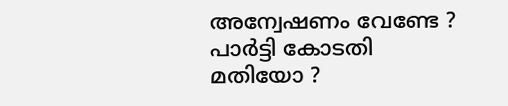അന്വേഷണം വേണ്ടേ ? പാര്‍ട്ടി കോടതി മതിയോ ?